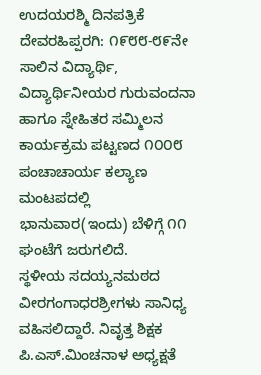ಉದಯರಶ್ಮಿ ದಿನಪತ್ರಿಕೆ
ದೇವರಹಿಪ್ಪರಗಿ: ೧೯೮೮-೮೯ನೇ ಸಾಲಿನ ವಿದ್ಯಾರ್ಥಿ, ವಿದ್ಯಾರ್ಥಿನೀಯರ ಗುರುವಂದನಾ ಹಾಗೂ ಸ್ನೇಹಿತರ ಸಮ್ಮಿಲನ ಕಾರ್ಯಕ್ರಮ ಪಟ್ಟಣದ ೧೦೦೮ ಪಂಚಾಚಾರ್ಯ ಕಲ್ಯಾಣ ಮಂಟಪದಲ್ಲಿ ಭಾನುವಾರ(ಇಂದು) ಬೆಳಿಗ್ಗೆ ೧೧ ಘಂಟೆಗೆ ಜರುಗಲಿದೆ.
ಸ್ಥಳೀಯ ಸದಯ್ಯನಮಠದ ವೀರಗಂಗಾಧರಶ್ರೀಗಳು ಸಾನಿಧ್ಯ ವಹಿಸಲಿದ್ದಾರೆ. ನಿವೃತ್ತ ಶಿಕ್ಷಕ ಪಿ.ಎಸ್.ಮಿಂಚನಾಳ ಅಧ್ಯಕ್ಷತೆ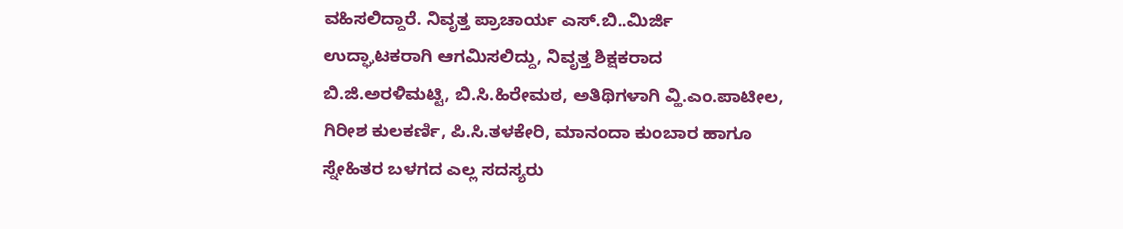ವಹಿಸಲಿದ್ದಾರೆ. ನಿವೃತ್ತ ಪ್ರಾಚಾರ್ಯ ಎಸ್.ಬಿ..ಮಿರ್ಜಿ ಉದ್ಘಾಟಕರಾಗಿ ಆಗಮಿಸಲಿದ್ದು, ನಿವೃತ್ತ ಶಿಕ್ಷಕರಾದ ಬಿ.ಜಿ.ಅರಳಿಮಟ್ಟಿ, ಬಿ.ಸಿ.ಹಿರೇಮಠ, ಅತಿಥಿಗಳಾಗಿ ವ್ಹಿ.ಎಂ.ಪಾಟೀಲ, ಗಿರೀಶ ಕುಲಕರ್ಣಿ, ಪಿ.ಸಿ.ತಳಕೇರಿ, ಮಾನಂದಾ ಕುಂಬಾರ ಹಾಗೂ ಸ್ನೇಹಿತರ ಬಳಗದ ಎಲ್ಲ ಸದಸ್ಯರು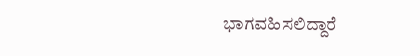ಭಾಗವಹಿಸಲಿದ್ದಾರೆ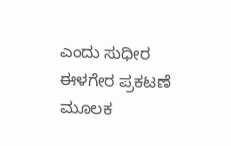ಎಂದು ಸುಧೀರ ಈಳಗೇರ ಪ್ರಕಟಣೆ ಮೂಲಕ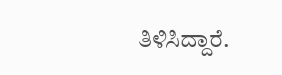ತಿಳಿಸಿದ್ದಾರೆ.